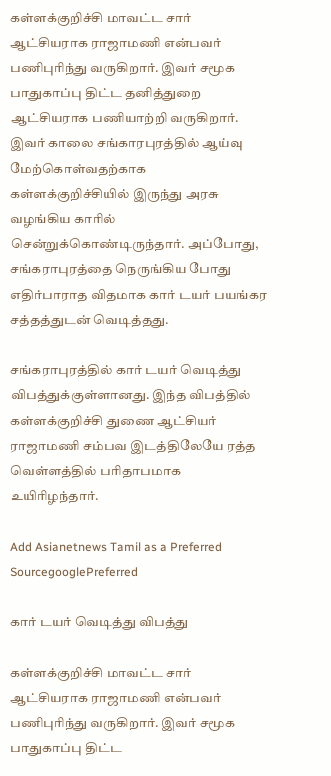கள்ளக்குறிச்சி மாவட்ட சார் ஆட்சியராக ராஜாமணி என்பவர் பணிபுரிந்து வருகிறார். இவர் சமூக பாதுகாப்பு திட்ட தனித்துறை ஆட்சியராக பணியாற்றி வருகிறார். இவர் காலை சங்காரபுரத்தில் ஆய்வு மேற்கொள்வதற்காக கள்ளக்குறிச்சியில் இருந்து அரசு வழங்கிய காரில் சென்றுக்கொண்டிருந்தார். அப்போது, சங்கராபுரத்தை நெருங்கிய போது எதிர்பாராத விதமாக கார் டயர் பயங்கர சத்தத்துடன் வெடித்தது.

சங்கராபுரத்தில் கார் டயர் வெடித்து விபத்துக்குள்ளானது. இந்த விபத்தில் கள்ளக்குறிச்சி துணை ஆட்சியர் ராஜாமணி சம்பவ இடத்திலேயே ரத்த வெள்ளத்தில் பரிதாபமாக உயிரிழந்தார்.

Add Asianetnews Tamil as a Preferred SourcegooglePreferred

கார் டயர் வெடித்து விபத்து

கள்ளக்குறிச்சி மாவட்ட சார் ஆட்சியராக ராஜாமணி என்பவர் பணிபுரிந்து வருகிறார். இவர் சமூக பாதுகாப்பு திட்ட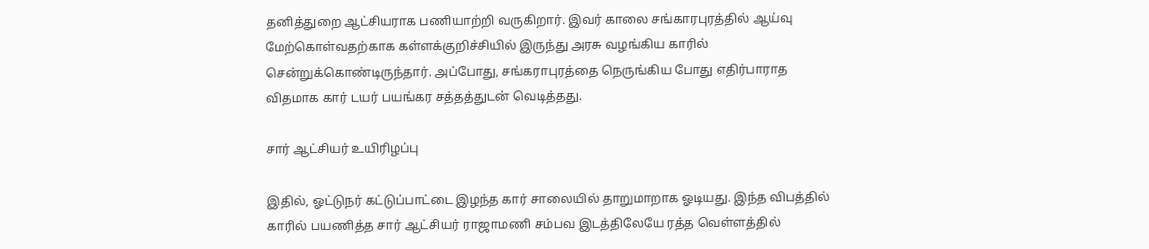தனித்துறை ஆட்சியராக பணியாற்றி வருகிறார். இவர் காலை சங்காரபுரத்தில் ஆய்வு மேற்கொள்வதற்காக கள்ளக்குறிச்சியில் இருந்து அரசு வழங்கிய காரில் சென்றுக்கொண்டிருந்தார். அப்போது, சங்கராபுரத்தை நெருங்கிய போது எதிர்பாராத விதமாக கார் டயர் பயங்கர சத்தத்துடன் வெடித்தது.

சார் ஆட்சியர் உயிரிழப்பு

இதில், ஓட்டுநர் கட்டுப்பாட்டை இழந்த கார் சாலையில் தாறுமாறாக ஓடியது. இந்த விபத்தில் காரில் பயணித்த சார் ஆட்சியர் ராஜாமணி சம்பவ இடத்திலேயே ரத்த வெள்ளத்தில்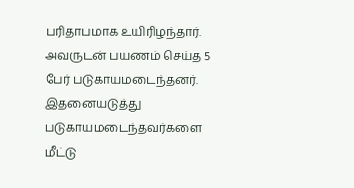பரிதாபமாக உயிரிழந்தார். அவருடன் பயணம் செய்த 5 பேர் படுகாயமடைந்தனர். இதனையடுத்து படுகாயமடைந்தவர்களை மீட்டு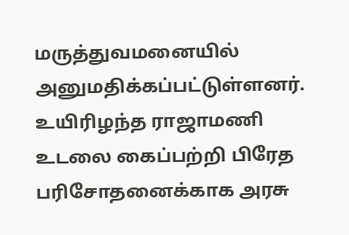மருத்துவமனையில் அனுமதிக்கப்பட்டுள்ளனர். உயிரிழந்த ராஜாமணி உடலை கைப்பற்றி பிரேத பரிசோதனைக்காக அரசு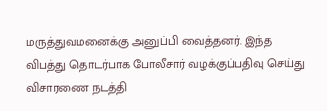மருத்துவமனைக்கு அனுப்பி வைத்தனர். இந்த விபத்து தொடர்பாக போலீசார் வழக்குப்பதிவு செய்து விசாரணை நடத்தி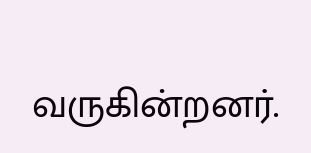வருகின்றனர்.